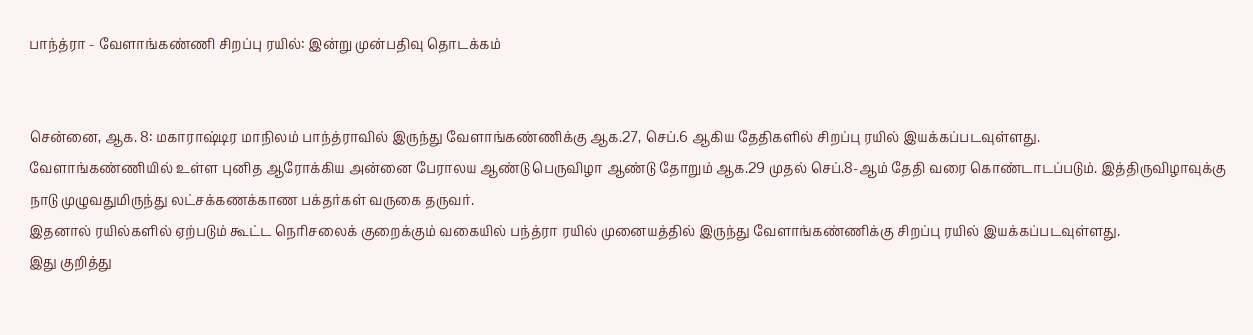பாந்த்ரா - வேளாங்கண்ணி சிறப்பு ரயில்: இன்று முன்பதிவு தொடக்கம்


சென்னை, ஆக. 8: மகாராஷ்டிர மாநிலம் பாந்த்ராவில் இருந்து வேளாங்கண்ணிக்கு ஆக.27, செப்.6 ஆகிய தேதிகளில் சிறப்பு ரயில் இயக்கப்படவுள்ளது.
வேளாங்கண்ணியில் உள்ள புனித ஆரோக்கிய அன்னை பேராலய ஆண்டு பெருவிழா ஆண்டு தோறும் ஆக.29 முதல் செப்.8-ஆம் தேதி வரை கொண்டாடப்படும். இத்திருவிழாவுக்கு நாடு முழுவதுமிருந்து லட்சக்கணக்காண பக்தர்கள் வருகை தருவர்.
இதனால் ரயில்களில் ஏற்படும் கூட்ட நெரிசலைக் குறைக்கும் வகையில் பந்த்ரா ரயில் முனையத்தில் இருந்து வேளாங்கண்ணிக்கு சிறப்பு ரயில் இயக்கப்படவுள்ளது.
இது குறித்து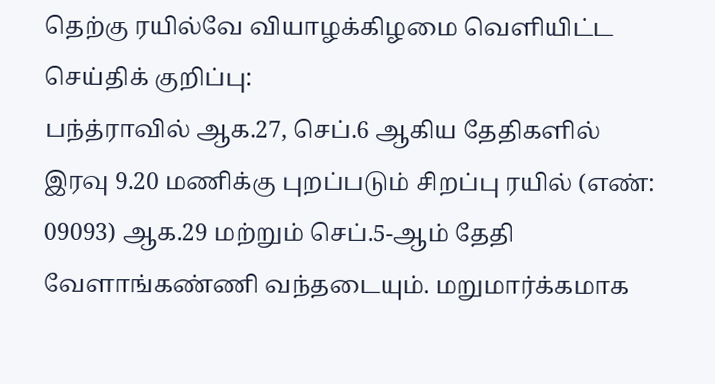தெற்கு ரயில்வே வியாழக்கிழமை வெளியிட்ட செய்திக் குறிப்பு:
பந்த்ராவில் ஆக.27, செப்.6 ஆகிய தேதிகளில் இரவு 9.20 மணிக்கு புறப்படும் சிறப்பு ரயில் (எண்: 09093) ஆக.29 மற்றும் செப்.5-ஆம் தேதி வேளாங்கண்ணி வந்தடையும். மறுமார்க்கமாக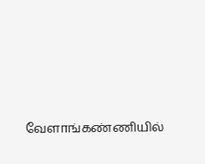வேளாங்கண்ணியில்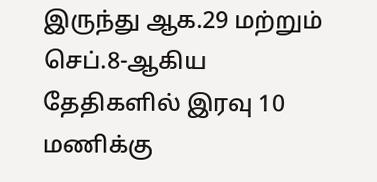இருந்து ஆக.29 மற்றும் செப்.8-ஆகிய தேதிகளில் இரவு 10 மணிக்கு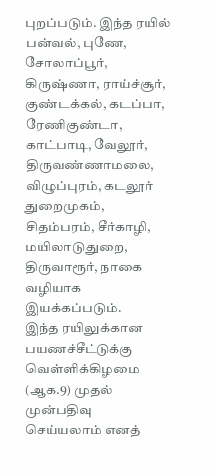புறப்படும். இந்த ரயில் பன்வல், புணே, சோலாப்பூர், கிருஷ்ணா, ராய்ச்சூர், குண்டக்கல், கடப்பா, ரேணிகுண்டா, காட்பாடி, வேலூர், திருவண்ணாமலை, விழுப்புரம், கடலூர் துறைமுகம், சிதம்பரம், சீர்காழி, மயிலாடுதுறை, திருவாரூர், நாகை வழியாக இயக்கப்படும்.
இந்த ரயிலுக்கான பயணச்சீட்டுக்கு வெள்ளிக்கிழமை (ஆக.9) முதல் முன்பதிவு செய்யலாம் எனத்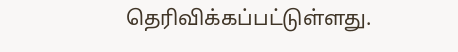தெரிவிக்கப்பட்டுள்ளது.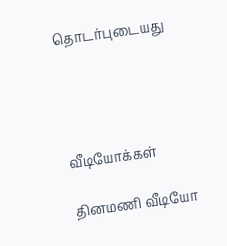தொடர்புடையது




வீடியோக்கள்

தினமணி வீடியோ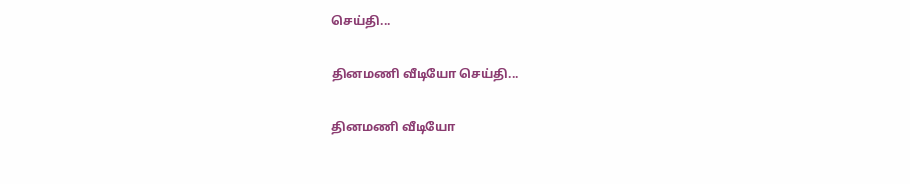செய்தி...

தினமணி வீடியோ செய்தி...

தினமணி வீடியோ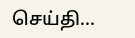செய்தி...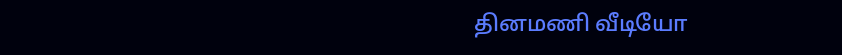தினமணி வீடியோ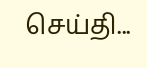செய்தி...